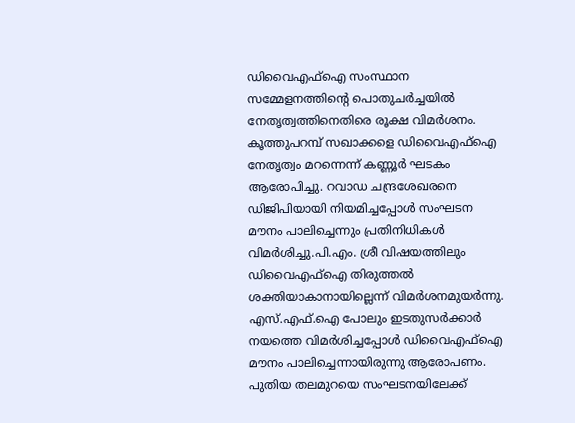ഡിവൈഎഫ്ഐ സംസ്ഥാന സമ്മേളനത്തിന്റെ പൊതുചർച്ചയിൽ നേതൃത്വത്തിനെതിരെ രൂക്ഷ വിമർശനം. കൂത്തുപറമ്പ് സഖാക്കളെ ഡിവൈഎഫ്ഐ നേതൃത്വം മറന്നെന്ന് കണ്ണൂർ ഘടകം ആരോപിച്ചു. റവാഡ ചന്ദ്രശേഖരനെ ഡിജിപിയായി നിയമിച്ചപ്പോൾ സംഘടന മൗനം പാലിച്ചെന്നും പ്രതിനിധികൾ വിമർശിച്ചു.പി.എം. ശ്രീ വിഷയത്തിലും ഡിവൈഎഫ്ഐ തിരുത്തൽ ശക്തിയാകാനായില്ലെന്ന് വിമർശനമുയർന്നു. എസ്.എഫ്.ഐ പോലും ഇടതുസർക്കാർ നയത്തെ വിമർശിച്ചപ്പോൾ ഡിവൈഎഫ്ഐ മൗനം പാലിച്ചെന്നായിരുന്നു ആരോപണം.
പുതിയ തലമുറയെ സംഘടനയിലേക്ക്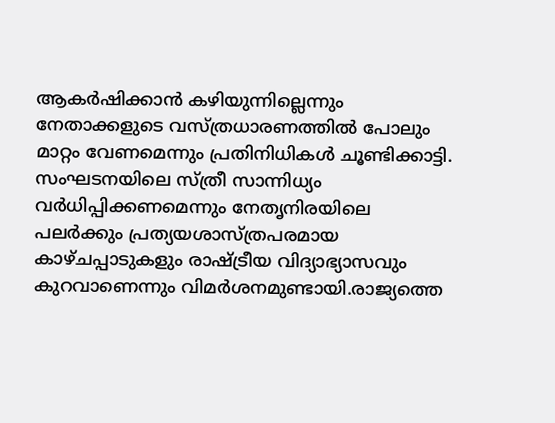ആകർഷിക്കാൻ കഴിയുന്നില്ലെന്നും നേതാക്കളുടെ വസ്ത്രധാരണത്തിൽ പോലും മാറ്റം വേണമെന്നും പ്രതിനിധികൾ ചൂണ്ടിക്കാട്ടി. സംഘടനയിലെ സ്ത്രീ സാന്നിധ്യം വർധിപ്പിക്കണമെന്നും നേതൃനിരയിലെ പലർക്കും പ്രത്യയശാസ്ത്രപരമായ കാഴ്ചപ്പാടുകളും രാഷ്ട്രീയ വിദ്യാഭ്യാസവും കുറവാണെന്നും വിമർശനമുണ്ടായി.രാജ്യത്തെ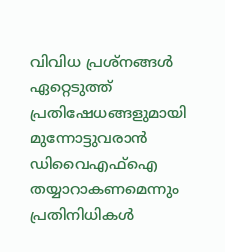വിവിധ പ്രശ്നങ്ങൾ ഏറ്റെടുത്ത് പ്രതിഷേധങ്ങളുമായി മുന്നോട്ടുവരാൻ ഡിവൈഎഫ്ഐ തയ്യാറാകണമെന്നും പ്രതിനിധികൾ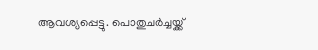ആവശ്യപ്പെട്ടു. പൊതുചർച്ചയ്ക്ക്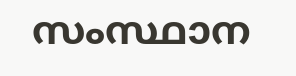സംസ്ഥാന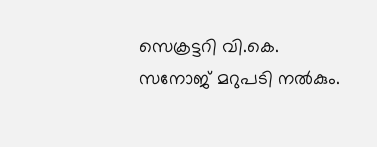സെക്രട്ടറി വി.കെ. സനോജ് മറുപടി നൽകും.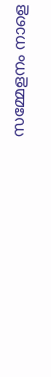സമ്മേളനം നാളെ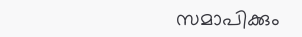സമാപിക്കും